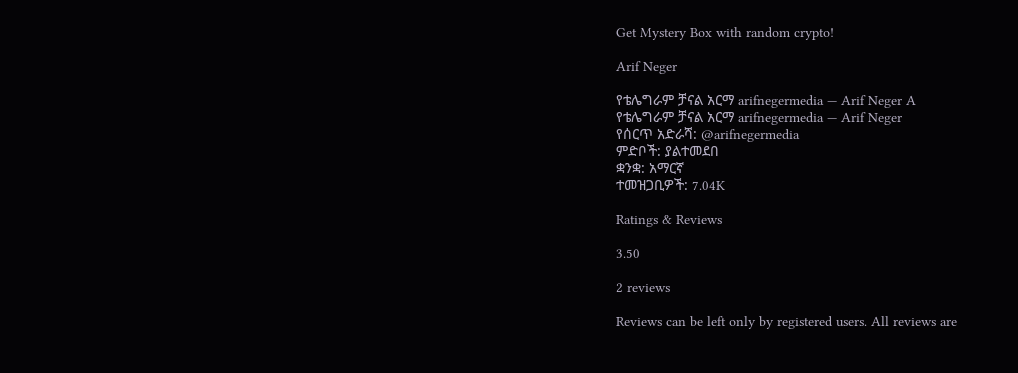Get Mystery Box with random crypto!

Arif Neger

የቴሌግራም ቻናል አርማ arifnegermedia — Arif Neger A
የቴሌግራም ቻናል አርማ arifnegermedia — Arif Neger
የሰርጥ አድራሻ: @arifnegermedia
ምድቦች: ያልተመደበ
ቋንቋ: አማርኛ
ተመዝጋቢዎች: 7.04K

Ratings & Reviews

3.50

2 reviews

Reviews can be left only by registered users. All reviews are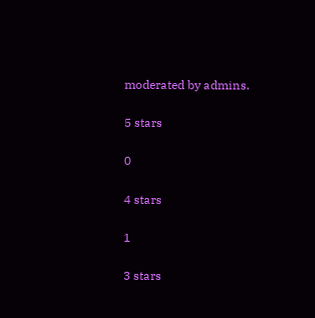moderated by admins.

5 stars

0

4 stars

1

3 stars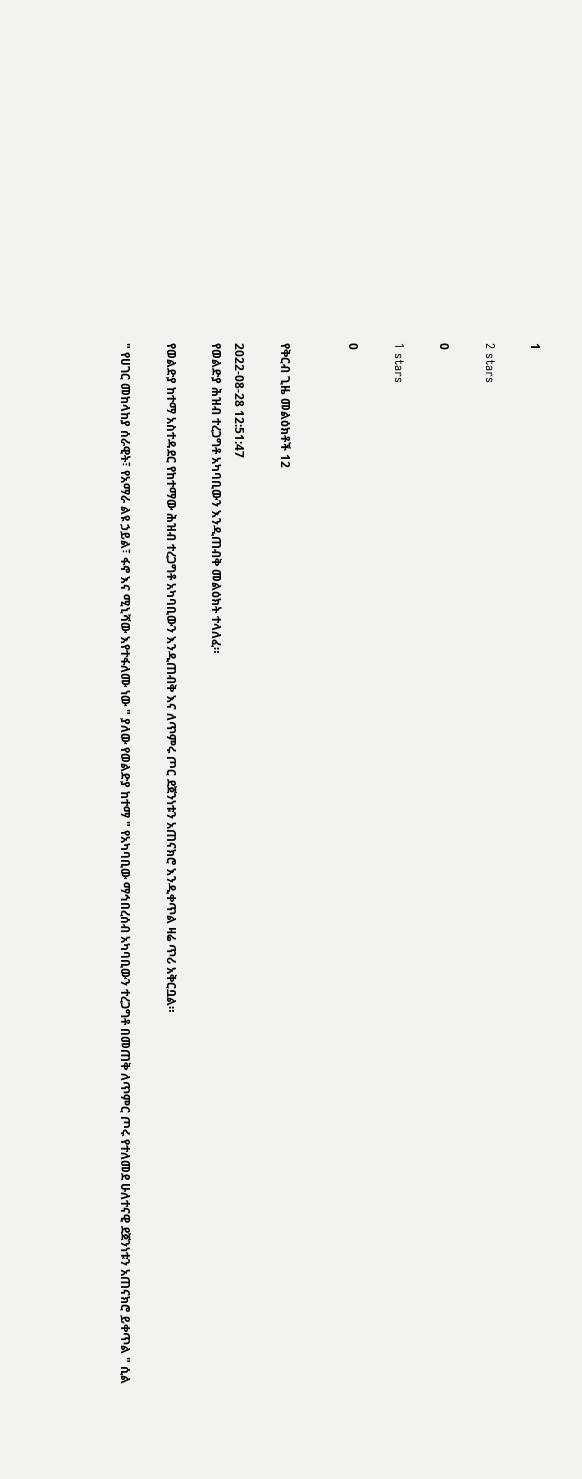1

2 stars

0

1 stars

0


የቅርብ ጊዜ መልዕክቶች 12

2022-08-28 12:51:47
የወልድያ ሕዝብ ተረጋግቶ አካባቢውን እንዲጠብቅ መልዕክት ተላለፈ።

የወልድያ ከተማ አስተዳደር የከተማው ሕዝብ ተረጋግቶ አካባቢውን እንዲጠብቅ እና ለጥምሩ ጦር ደጀንነቱን አጠናክሮ እንዲቀጥል ዛሬ ጥሪ አቅርቧል።

" የሀገር መከላከያ ሰራዊት፣ የአማራ ልዩ ኃይል፣ ፋኖ እና ሚኒሻው እየተፋለሙ ነው " ያለው የወልድያ ከተማ " የአካባቢው ማኅበረሰብ አካባቢውን ተረጋግቶ በመጠቅ ለጥምር ጦሩ የተለመደ ሁለተናዊ ደጀንነቱን አጠናክሮ ይቀጥል " ሲል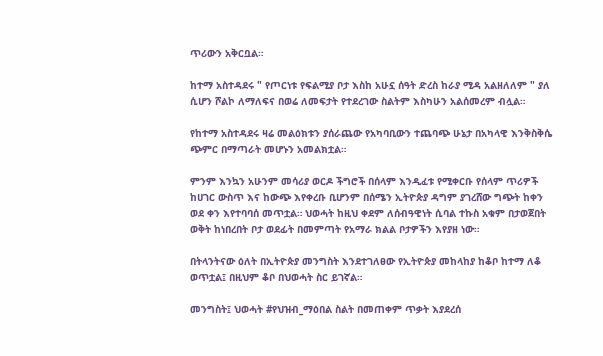ጥሪውን አቅርቧል።

ከተማ አስተዳደሩ " የጦርነቱ የፍልሚያ ቦታ እስከ አሁኗ ሰዓት ድረስ ከራያ ሚዳ አልዘለለም " ያለ ሲሆን ሾልኮ ለማለፍና በወሬ ለመፍታት የተደረገው ስልትም እስካሁን አልሰመረም ብሏል።

የከተማ አስተዳደሩ ዛሬ መልዕክቱን ያሰራጨው የአካባቢውን ተጨባጭ ሁኔታ በአካላዊ እንቅስቅሴ ጭምር በማጣራት መሆኑን አመልክቷል።

ምንም እንኳን አሁንም መሳሪያ ወርዶ ችግሮች በሰላም እንዲፈቱ የሚቀርቡ የሰላም ጥሪዎች ከሀገር ውስጥ እና ከውጭ እየቀረቡ ቢሆንም በሰሜን ኢትዮጵያ ዳግም ያገረሸው ግጭት ከቀን ወደ ቀን እየተባባሰ መጥቷል። ህወሓት ከዚህ ቀደም ለሰብዓዊነት ሲባል ተኩስ አቁም በታወጀበት ወቅት ከነበረበት ቦታ ወደፊት በመምጣት የአማራ ክልል ቦታዎችን እየያዘ ነው።

በትላንትናው ዕለት በኢትዮጵያ መንግስት እንደተገለፀው የኢትዮጵያ መከላከያ ከቆቦ ከተማ ለቆ ወጥቷል፤ በዚህም ቆቦ በህወሓት ስር ይገኛል።

መንግስት፤ ህወሓት #የህዝብ_ማዕበል ስልት በመጠቀም ጥቃት እያደረሰ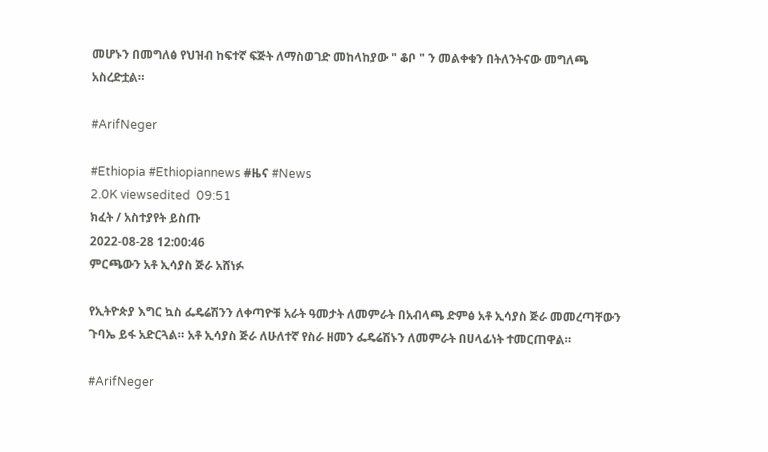መሆኑን በመግለፅ የህዝብ ከፍተኛ ፍጅት ለማስወገድ መከላከያው " ቆቦ " ን መልቀቁን በትለንትናው መግለጫ አስረድቷል።

#ArifNeger

#Ethiopia #Ethiopiannews #ዜና #News
2.0K viewsedited  09:51
ክፈት / አስተያየት ይስጡ
2022-08-28 12:00:46
ምርጫውን አቶ ኢሳያስ ጅራ አሸነፉ

የኢትዮጵያ እግር ኳስ ፌዴሬሽንን ለቀጣዮቹ አራት ዓመታት ለመምራት በአብላጫ ድምፅ አቶ ኢሳያስ ጅራ መመረጣቸውን ጉባኤ ይፋ አድርጓል። አቶ ኢሳያስ ጅራ ለሁለተኛ የስራ ዘመን ፌዴሬሽኑን ለመምራት በሀላፊነት ተመርጠዋል።

#ArifNeger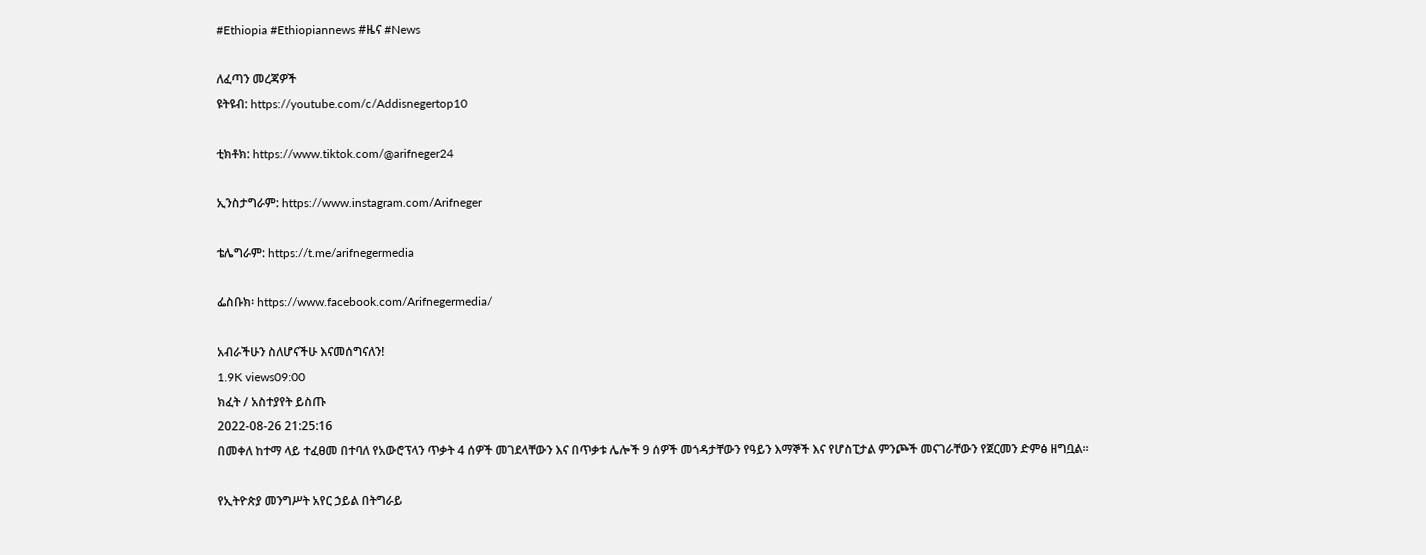#Ethiopia #Ethiopiannews #ዜና #News

ለፈጣን መረጃዎች
ዩትዩብ: https://youtube.com/c/Addisnegertop10

ቲክቶክ: https://www.tiktok.com/@arifneger24

ኢንስታግራም: https://www.instagram.com/Arifneger

ቴሌግራም: https://t.me/arifnegermedia

ፌስቡክ፡ https://www.facebook.com/Arifnegermedia/

አብራችሁን ስለሆናችሁ እናመሰግናለን!
1.9K views09:00
ክፈት / አስተያየት ይስጡ
2022-08-26 21:25:16
በመቀለ ከተማ ላይ ተፈፀመ በተባለ የአውሮፕላን ጥቃት 4 ሰዎች መገደላቸውን እና በጥቃቱ ሌሎች 9 ሰዎች መጎዳታቸውን የዓይን እማኞች እና የሆስፒታል ምንጮች መናገራቸውን የጀርመን ድምፅ ዘግቧል።

የኢትዮጵያ መንግሥት አየር ኃይል በትግራይ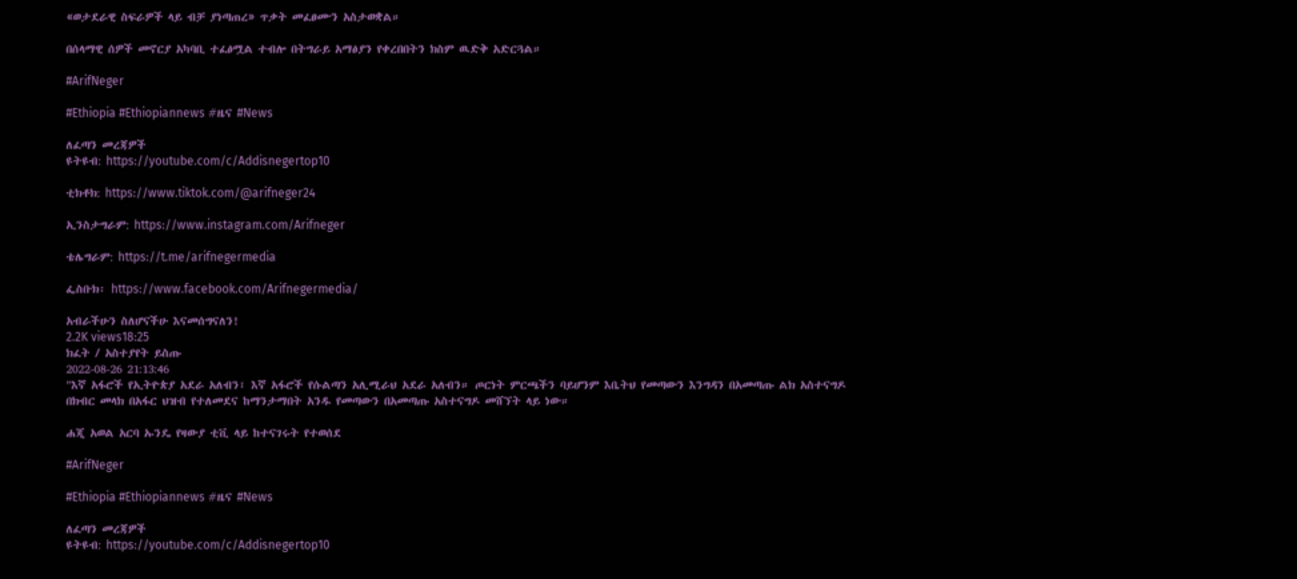«ወታደራዊ ስፍራዎች ላይ ብቻ ያነጣጠረ» ጥቃት መፈፀሙን አስታወቋል።

በሰላማዊ ሰዎች መኖርያ አካባቢ ተፈፅሟል ተብሎ በትግራይ አማፅያን የቀረበበትን ክስም ዉድቅ አድርጓል።

#ArifNeger

#Ethiopia #Ethiopiannews #ዜና #News

ለፈጣን መረጃዎች
ዩትዩብ: https://youtube.com/c/Addisnegertop10

ቲክቶክ: https://www.tiktok.com/@arifneger24

ኢንስታግራም: https://www.instagram.com/Arifneger

ቴሌግራም: https://t.me/arifnegermedia

ፌስቡክ፡ https://www.facebook.com/Arifnegermedia/

አብራችሁን ስለሆናችሁ እናመሰግናለን!
2.2K views18:25
ክፈት / አስተያየት ይስጡ
2022-08-26 21:13:46
"እኛ አፋሮች የኢትዮጵያ አደራ አለብን፣ እኛ አፋሮች የሱልጣን አሊሚራህ አደራ አለብን። ጦርነት ምርጫችን ባይሆንም እቤትህ የመጣውን እንግዳን በአመጣጡ ልክ አስተናግዶ በክብር መላክ በአፋር ህዝብ የተለመደና ከማንታማበት አንዱ የመጣውን በአመጣጡ አስተናግዶ መሸኘት ላይ ነው።

ሐጂ አወል አርባ ኡንዴ የዛውያ ቲቪ ላይ ከተናገሩት የተወሰደ

#ArifNeger

#Ethiopia #Ethiopiannews #ዜና #News

ለፈጣን መረጃዎች
ዩትዩብ: https://youtube.com/c/Addisnegertop10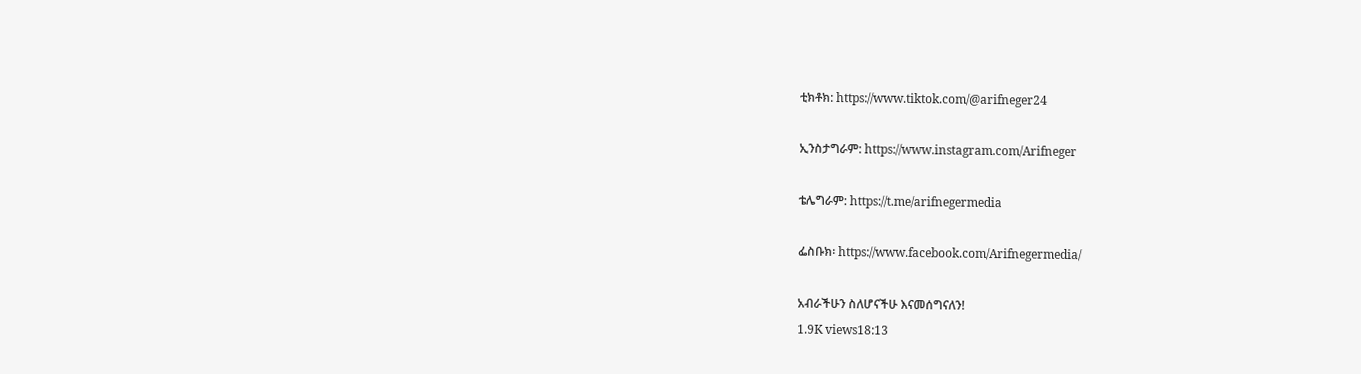ቲክቶክ: https://www.tiktok.com/@arifneger24

ኢንስታግራም: https://www.instagram.com/Arifneger

ቴሌግራም: https://t.me/arifnegermedia

ፌስቡክ፡ https://www.facebook.com/Arifnegermedia/

አብራችሁን ስለሆናችሁ እናመሰግናለን!
1.9K views18:13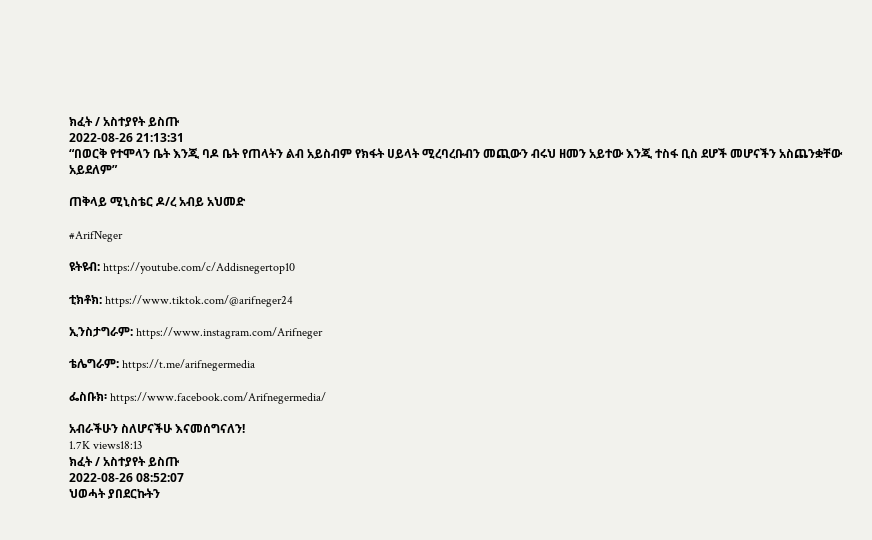ክፈት / አስተያየት ይስጡ
2022-08-26 21:13:31
“በወርቅ የተሞላን ቤት እንጂ ባዶ ቤት የጠላትን ልብ አይስብም የክፋት ሀይላት ሚረባረቡብን መጪውን ብሩህ ዘመን አይተው እንጂ ተስፋ ቢስ ደሆች መሆናችን አስጨንቋቸው አይደለም”

ጠቅላይ ሚኒስቴር ዶ/ረ አብይ አህመድ

#ArifNeger

ዩትዩብ: https://youtube.com/c/Addisnegertop10

ቲክቶክ: https://www.tiktok.com/@arifneger24

ኢንስታግራም: https://www.instagram.com/Arifneger

ቴሌግራም: https://t.me/arifnegermedia

ፌስቡክ፡ https://www.facebook.com/Arifnegermedia/

አብራችሁን ስለሆናችሁ እናመሰግናለን!
1.7K views18:13
ክፈት / አስተያየት ይስጡ
2022-08-26 08:52:07
ህወሓት ያበደርኩትን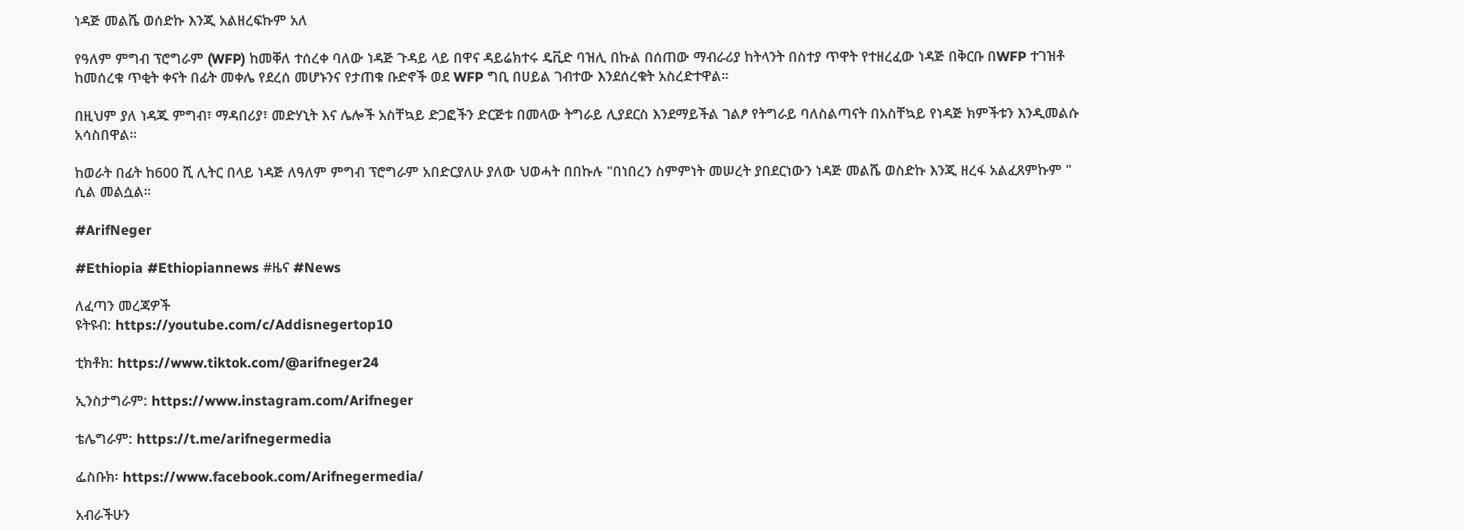ነዳጅ መልሼ ወሰድኩ እንጂ አልዘረፍኩም አለ

የዓለም ምግብ ፕሮግራም (WFP) ከመቐለ ተሰረቀ ባለው ነዳጅ ጉዳይ ላይ በዋና ዳይሬክተሩ ዴቪድ ባዝሊ በኩል በሰጠው ማብራሪያ ከትላንት በስተያ ጥዋት የተዘረፈው ነዳጅ በቅርቡ በWFP ተገዝቶ ከመሰረቁ ጥቂት ቀናት በፊት መቀሌ የደረሰ መሆኑንና የታጠቁ ቡድኖች ወደ WFP ግቢ በሀይል ገብተው እንደሰረቁት አስረድተዋል።

በዚህም ያለ ነዳጁ ምግብ፣ ማዳበሪያ፣ መድሃኒት እና ሌሎች አስቸኳይ ድጋፎችን ድርጅቱ በመላው ትግራይ ሊያደርስ እንደማይችል ገልፆ የትግራይ ባለስልጣናት በአስቸኳይ የነዳጅ ክምችቱን እንዲመልሱ አሳስበዋል።

ከወራት በፊት ከ600 ሺ ሊትር በላይ ነዳጅ ለዓለም ምግብ ፕሮግራም አበድርያለሁ ያለው ህወሓት በበኩሉ "በነበረን ስምምነት መሠረት ያበደርነውን ነዳጅ መልሼ ወስድኩ እንጂ ዘረፋ አልፈጸምኩም " ሲል መልሷል።

#ArifNeger

#Ethiopia #Ethiopiannews #ዜና #News

ለፈጣን መረጃዎች
ዩትዩብ: https://youtube.com/c/Addisnegertop10

ቲክቶክ: https://www.tiktok.com/@arifneger24

ኢንስታግራም: https://www.instagram.com/Arifneger

ቴሌግራም: https://t.me/arifnegermedia

ፌስቡክ፡ https://www.facebook.com/Arifnegermedia/

አብራችሁን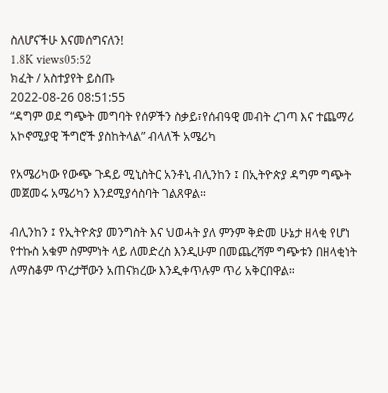ስለሆናችሁ እናመሰግናለን!
1.8K views05:52
ክፈት / አስተያየት ይስጡ
2022-08-26 08:51:55
“ዳግም ወደ ግጭት መግባት የሰዎችን ስቃይ፣የሰብዓዊ መብት ረገጣ እና ተጨማሪ አኮኖሚያዊ ችግሮች ያስከትላል” ብላለች አሜሪካ

የአሜሪካው የውጭ ጉዳይ ሚኒስትር አንቶኒ ብሊንከን ፤ በኢትዮጵያ ዳግም ግጭት መጀመሩ አሜሪካን እንደሚያሳስባት ገልጸዋል።

ብሊንከን ፤ የኢትዮጵያ መንግስት እና ህወሓት ያለ ምንም ቅድመ ሁኔታ ዘላቂ የሆነ የተኩስ አቁም ስምምነት ላይ ለመድረስ እንዲሁም በመጨረሻም ግጭቱን በዘላቂነት ለማስቆም ጥረታቸውን አጠናክረው እንዲቀጥሉም ጥሪ አቅርበዋል።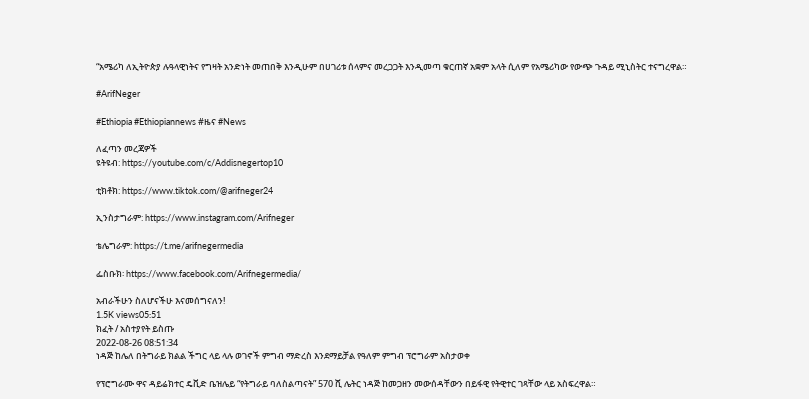“አሜሪካ ለኢትዮጵያ ሉዓላዊነትና የግዛት አንድነት መጠበቅ እንዲሁም በሀገሪቱ ሰላምና መረጋጋት እንዲመጣ ቁርጠኛ አቋም አላት ሲለም የአሜሪካው የውጭ ጉዳይ ሚኒስትር ተናግረዋል።

#ArifNeger

#Ethiopia #Ethiopiannews #ዜና #News

ለፈጣን መረጃዎች
ዩትዩብ: https://youtube.com/c/Addisnegertop10

ቲክቶክ: https://www.tiktok.com/@arifneger24

ኢንስታግራም: https://www.instagram.com/Arifneger

ቴሌግራም: https://t.me/arifnegermedia

ፌስቡክ፡ https://www.facebook.com/Arifnegermedia/

አብራችሁን ስለሆናችሁ እናመሰግናለን!
1.5K views05:51
ክፈት / አስተያየት ይስጡ
2022-08-26 08:51:34
ነዳጅ ከሌለ በትግራይ ክልል ችግር ላይ ላሉ ወገኖች ምግብ ማድረስ እንደማይቻል የዓለም ምግብ ፕሮግራም አስታወቀ

የፕሮግራሙ ዋና ዳይሬክተር ዴቪድ ቤዝሌይ “የትግራይ ባለስልጣናት” 570 ሺ ሌትር ነዳጅ ከመጋዘን መውሰዳቸውን በይፋዊ የትዊተር ገጻቸው ላይ አስፍረዋል።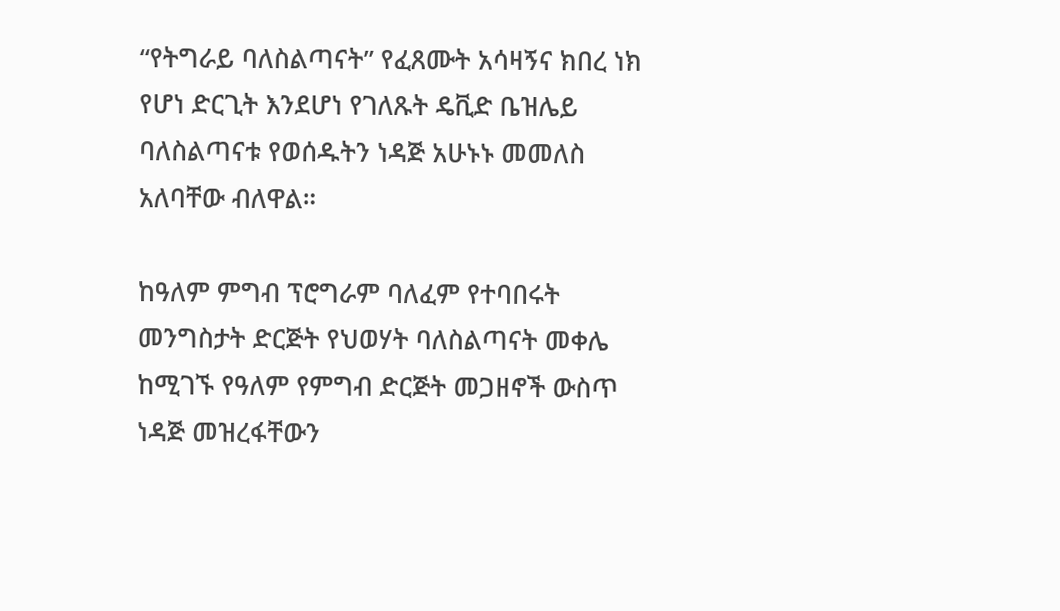“የትግራይ ባለስልጣናት” የፈጸሙት አሳዛኝና ክበረ ነክ የሆነ ድርጊት እንደሆነ የገለጹት ዴቪድ ቤዝሌይ ባለስልጣናቱ የወሰዱትን ነዳጅ አሁኑኑ መመለስ አለባቸው ብለዋል።

ከዓለም ምግብ ፕሮግራም ባለፈም የተባበሩት መንግስታት ድርጅት የህወሃት ባለስልጣናት መቀሌ ከሚገኙ የዓለም የምግብ ድርጅት መጋዘኖች ውስጥ ነዳጅ መዝረፋቸውን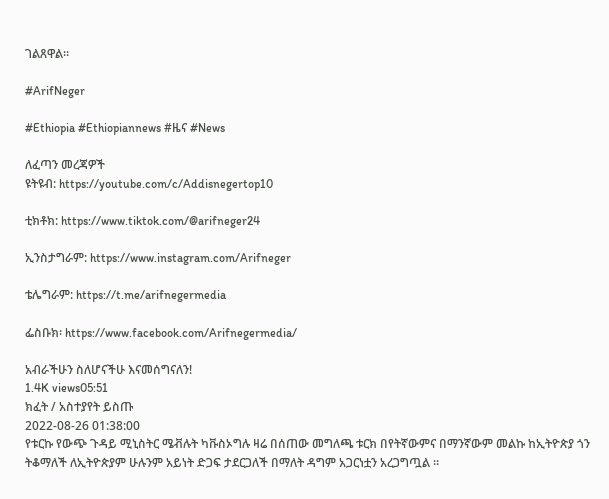ገልጸዋል።

#ArifNeger

#Ethiopia #Ethiopiannews #ዜና #News

ለፈጣን መረጃዎች
ዩትዩብ: https://youtube.com/c/Addisnegertop10

ቲክቶክ: https://www.tiktok.com/@arifneger24

ኢንስታግራም: https://www.instagram.com/Arifneger

ቴሌግራም: https://t.me/arifnegermedia

ፌስቡክ፡ https://www.facebook.com/Arifnegermedia/

አብራችሁን ስለሆናችሁ እናመሰግናለን!
1.4K views05:51
ክፈት / አስተያየት ይስጡ
2022-08-26 01:38:00
የቱርኩ የውጭ ጉዳይ ሚኒስትር ሜቭሉት ካቩስኦግሉ ዛሬ በሰጠው መግለጫ ቱርክ በየትኛውምና በማንኛውም መልኩ ከኢትዮጵያ ጎን ትቆማለች ለኢትዮጵያም ሁሉንም አይነት ድጋፍ ታደርጋለች በማለት ዳግም አጋርነቷን አረጋግጧል ።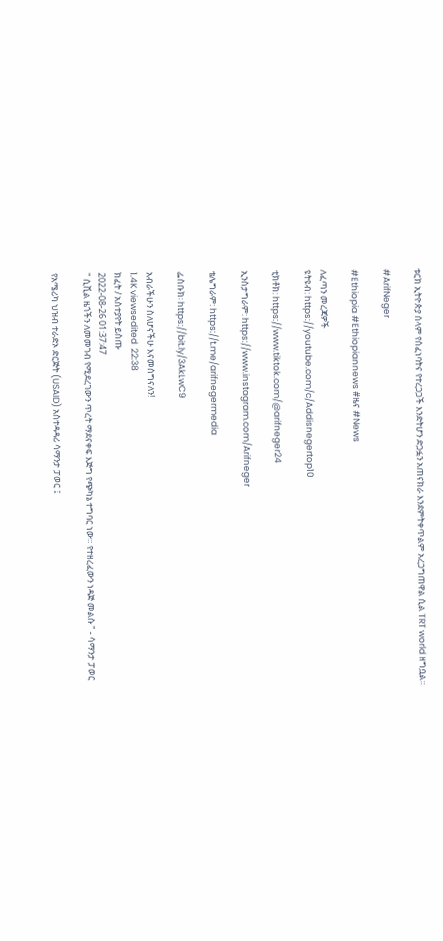ቱርክ ኢትዮጵያ ሰላም የሰፈነባትና የተረጋጋች እንድትሆን ድጋፏን አጠናክራ እንደምትቀጥልም አረጋግጠዋል ሲል TRT world ዘግቧል።

#ArifNeger

#Ethiopia #Ethiopiannews #ዜና #News

ለፈጣን መረጃዎች
ዩትዩብ: https://youtube.com/c/Addisnegertop10

ቲክቶክ: https://www.tiktok.com/@arifneger24

ኢንስታግራም: https://www.instagram.com/Arifneger

ቴሌግራም: https://t.me/arifnegermedia

ፌስቡክ፡ https://bit.ly/3AkLwC9

አብራችሁን ስለሆናችሁ እናመሰግናለን!
1.4K viewsedited  22:38
ክፈት / አስተያየት ይስጡ
2022-08-26 01:37:47
" ሲቪል ዜጎችን ለመመገብ የሚደረገውን ጥረት ማደናቀፍ እጅግ የጭካኔ ተግባር ነው። የተዘረፈውን ነዳጅ መልሱ " - ሳማንታ ፓወር

የአሜሪካ ህዝብ ተራድኦ ድርጅት (USAID) አስተዳዳሪ ሳማንታ ፓወር ፤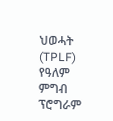ህወሓት (TPLF) የዓለም ምግብ ፕሮግራም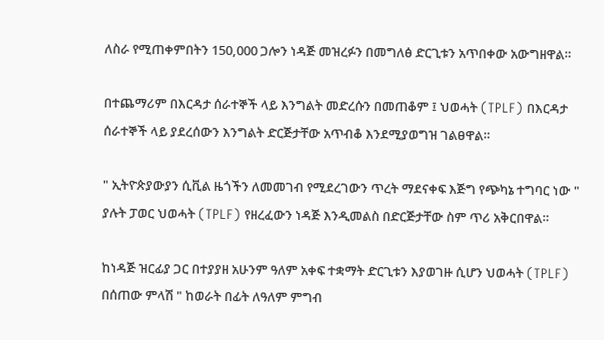ለስራ የሚጠቀምበትን 150,000 ጋሎን ነዳጅ መዝረፉን በመግለፅ ድርጊቱን አጥበቀው አውግዘዋል።

በተጨማሪም በእርዳታ ሰራተኞች ላይ እንግልት መድረሱን በመጠቆም ፤ ህወሓት (TPLF) በእርዳታ ሰራተኞች ላይ ያደረሰውን እንግልት ድርጅታቸው አጥብቆ እንደሚያወግዝ ገልፀዋል።

" ኢትዮጵያውያን ሲቪል ዜጎችን ለመመገብ የሚደረገውን ጥረት ማደናቀፍ እጅግ የጭካኔ ተግባር ነው " ያሉት ፓወር ህወሓት (TPLF) የዘረፈውን ነዳጅ እንዲመልስ በድርጅታቸው ስም ጥሪ አቅርበዋል።

ከነዳጅ ዝርፊያ ጋር በተያያዘ አሁንም ዓለም አቀፍ ተቋማት ድርጊቱን እያወገዙ ሲሆን ህወሓት (TPLF) በሰጠው ምላሽ " ከወራት በፊት ለዓለም ምግብ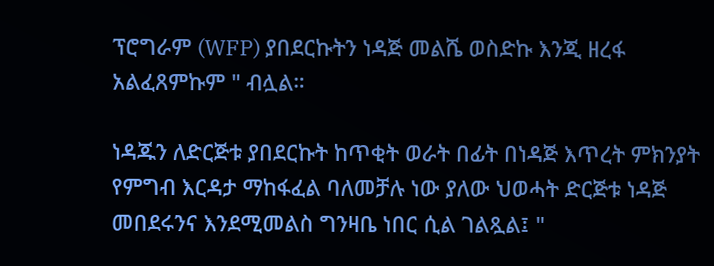ፕሮግራም (WFP) ያበደርኩትን ነዳጅ መልሼ ወስድኩ እንጂ ዘረፋ አልፈጸምኩም " ብሏል።

ነዳጁን ለድርጅቱ ያበደርኩት ከጥቂት ወራት በፊት በነዳጅ እጥረት ምክንያት የምግብ እርዳታ ማከፋፈል ባለመቻሉ ነው ያለው ህወሓት ድርጅቱ ነዳጅ መበደሩንና እንደሚመልስ ግንዛቤ ነበር ሲል ገልጿል፤ "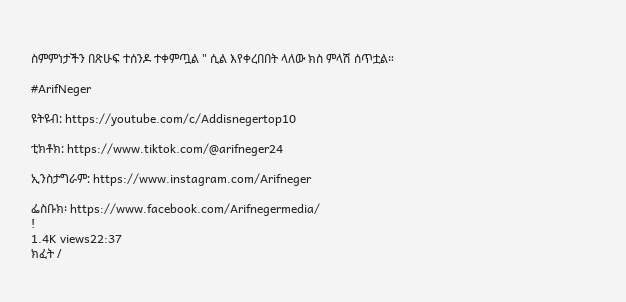ስምምነታችን በጽሁፍ ተሰንዶ ተቀምጧል " ሲል እየቀረበበት ላለው ክስ ምላሽ ሰጥቷል።

#ArifNeger

ዩትዩብ: https://youtube.com/c/Addisnegertop10

ቲክቶክ: https://www.tiktok.com/@arifneger24

ኢንስታግራም: https://www.instagram.com/Arifneger

ፌስቡክ፡ https://www.facebook.com/Arifnegermedia/
!
1.4K views22:37
ክፈት /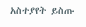አስተያየት ይስጡ